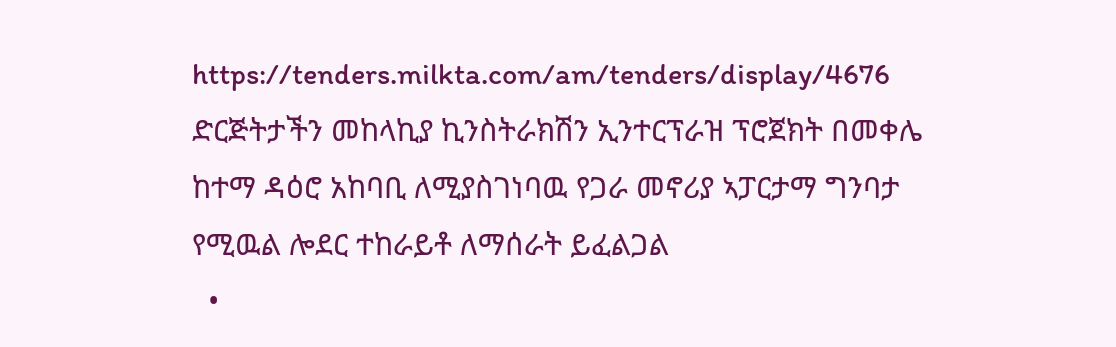https://tenders.milkta.com/am/tenders/display/4676
ድርጅትታችን መከላኪያ ኪንስትራክሽን ኢንተርፕራዝ ፕሮጀክት በመቀሌ ከተማ ዳዕሮ አከባቢ ለሚያስገነባዉ የጋራ መኖሪያ ኣፓርታማ ግንባታ የሚዉል ሎደር ተከራይቶ ለማሰራት ይፈልጋል
  •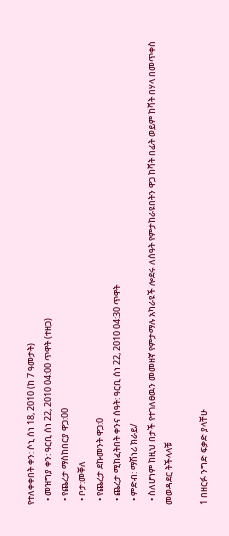የተለቀቀበት ቀን: ሶኒ ሰነ 18, 2010 (ከ 7 ዓመታት)
  • መዝግያ ቀን: ዓርቢ ሰነ 22, 2010 04:00 ጥዋት (ተዘጋ)
  • የጨረታ ማስከበርያ ዋጋ:00
  • ቦታ:መቐለ
  • የጨረታ ደኩመንት ዋጋ:0
  • ጨረታ ሚከፈትበት ቀንና ሰዓት: ዓርቢ ሰነ 22, 2010 04:30 ጥዋት
  • ምድብ: ማሽነሪ ክራይ/
  • ስለሆነም ከዚህ በታች የተገለፀዉን መመዘኛ የምታማሉ አካራዩች ሎደሩ ለሰዓት የምታከራዩበትን ዋጋ ከቫት በፊት ወይም ከቫት በሃላ በመጥቀስ መወዳደር ትችላላቹ

1 በዘርፉ ንግድ ፍቃድ ያላቸሁ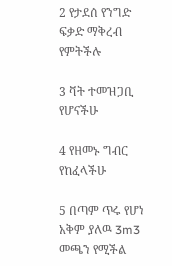2 የታደሰ የንግድ ፍቃድ ማቅረብ የምትችሉ

3 ቫት ተመዝጋቢ የሆናችሁ

4 የዘመኑ ግብር የከፈላችሁ

5 በጣም ጥሩ የሆነ አቅም ያለዉ 3m3 መጫን የሚችል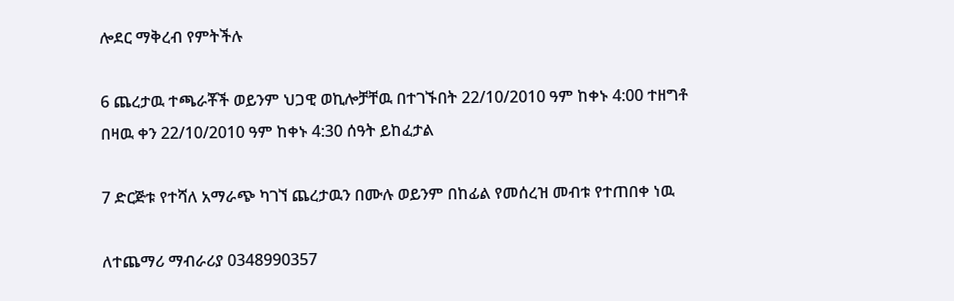ሎደር ማቅረብ የምትችሉ

6 ጨረታዉ ተጫራቾች ወይንም ህጋዊ ወኪሎቻቸዉ በተገኙበት 22/10/2010 ዓም ከቀኑ 4:00 ተዘግቶ በዛዉ ቀን 22/10/2010 ዓም ከቀኑ 4:30 ሰዓት ይከፈታል

7 ድርጅቱ የተሻለ አማራጭ ካገኘ ጨረታዉን በሙሉ ወይንም በከፊል የመሰረዝ መብቱ የተጠበቀ ነዉ

ለተጨማሪ ማብራሪያ 0348990357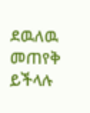ደዉለዉ መጠየቅ ይችላሉ